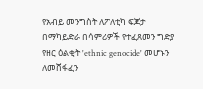የአብይ መንግስት ለፖለቲካ ፍጆታ በማካይድራ በሳምሪዎች የተፈጸመን ግድያ የዘር ዕልቂት 'ethnic genocide' መሆኑን ለመሸፋፈን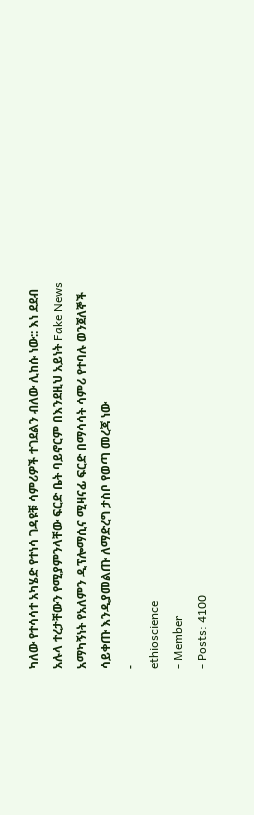ካለው የተሳሳተ አካሄድ የተነሳ ገዳዩቹ ሳምሪዎች ተገደልን ብለው ሊከሱ ነው:: እነ ደደብ አሉላ ተረታቸውን የሚያምንላቸው ፍርድ ቤት ባይኖርም በእንደዚህ አይነት Fake News አማካኝነት የአለምን ዲፕሎማሲና ሚዛናፊ ፍርድ በማሳሳት ሳምሪ የተባሉ ወንጀለኞች ሳይቀጡ እንዲያመልጡ ለማድረግ ታስቦ የወጣ መረጃ ነው
-
ethioscience
- Member
- Posts: 4100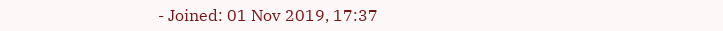- Joined: 01 Nov 2019, 17:37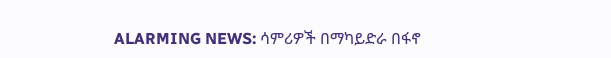ALARMING NEWS: ሳምሪዎች በማካይድራ በፋኖ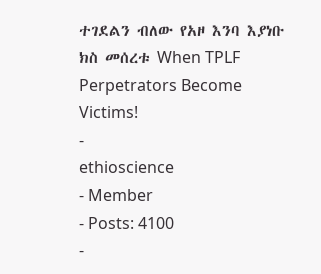ተገደልን ብለው የአዞ እንባ እያነቡ ክስ መሰረቱ When TPLF Perpetrators Become Victims!
-
ethioscience
- Member
- Posts: 4100
-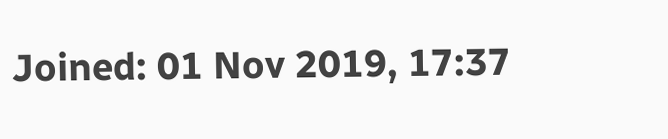Joined: 01 Nov 2019, 17:37